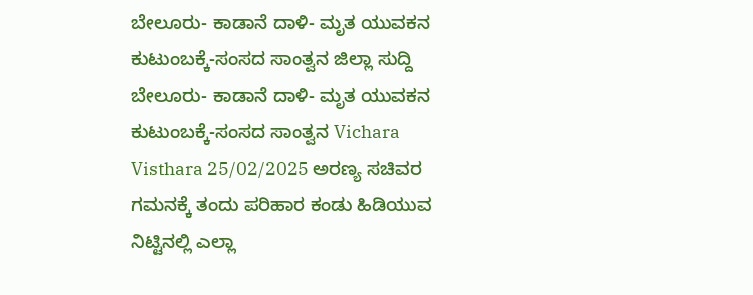ಬೇಲೂರು- ಕಾಡಾನೆ ದಾಳಿ- ಮೃತ ಯುವಕನ ಕುಟುಂಬಕ್ಕೆ-ಸಂಸದ ಸಾಂತ್ವನ ಜಿಲ್ಲಾ ಸುದ್ದಿ ಬೇಲೂರು- ಕಾಡಾನೆ ದಾಳಿ- ಮೃತ ಯುವಕನ ಕುಟುಂಬಕ್ಕೆ-ಸಂಸದ ಸಾಂತ್ವನ Vichara Visthara 25/02/2025 ಅರಣ್ಯ ಸಚಿವರ ಗಮನಕ್ಕೆ ತಂದು ಪರಿಹಾರ ಕಂಡು ಹಿಡಿಯುವ ನಿಟ್ಟಿನಲ್ಲಿ ಎಲ್ಲಾ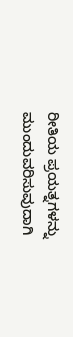ರೀತಿಯ ಪ್ರಯತ್ನಗಳನ್ನು ಮುಂದುವರಿಸುವುದಾಗಿ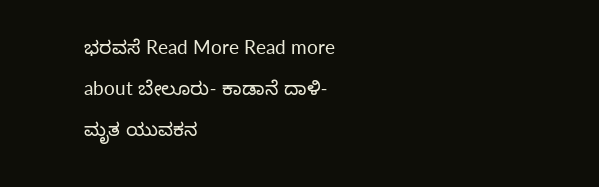ಭರವಸೆ Read More Read more about ಬೇಲೂರು- ಕಾಡಾನೆ ದಾಳಿ- ಮೃತ ಯುವಕನ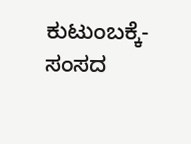ಕುಟುಂಬಕ್ಕೆ-ಸಂಸದ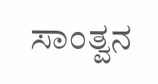ಸಾಂತ್ವನ